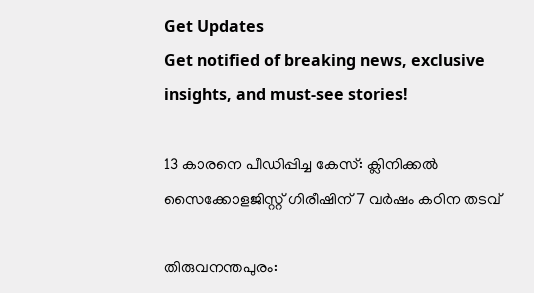Get Updates
Get notified of breaking news, exclusive insights, and must-see stories!

13 കാരനെ പീഡിപ്പിച്ച കേസ്: ക്ലിനിക്കൽ സൈക്കോളജിസ്റ്റ് ഗിരീഷിന് 7 വർഷം കഠിന തടവ്

തിരുവനന്തപുരം: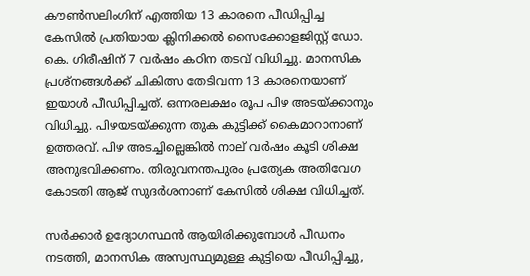കൗൺസലിംഗിന് എത്തിയ 13 കാരനെ പീഡിപ്പിച്ച കേസിൽ പ്രതിയായ ക്ലിനിക്കൽ സൈക്കോളജിസ്റ്റ് ഡോ. കെ. ഗിരീഷിന് 7 വർഷം കഠിന തടവ് വിധിച്ചു. മാനസിക പ്രശ്നങ്ങൾക്ക് ചികിത്സ തേടിവന്ന 13 കാരനെയാണ് ഇയാൾ പീഡിപ്പിച്ചത്. ഒന്നരലക്ഷം രൂപ പിഴ അടയ്ക്കാനും വിധിച്ചു. പിഴയടയ്ക്കുന്ന തുക കുട്ടിക്ക് കൈമാറാനാണ് ഉത്തരവ്. പിഴ അടച്ചില്ലെങ്കിൽ നാല് വർഷം കൂടി ശിക്ഷ അനുഭവിക്കണം. തിരുവനന്തപുരം പ്രത്യേക അതിവേഗ കോടതി ആജ് സുദർശനാണ് കേസിൽ ശിക്ഷ വിധിച്ചത്.

സർക്കാർ ഉദ്യോഗസ്ഥൻ ആയിരിക്കുമ്പോൾ പീഡനം നടത്തി, മാനസിക അസ്വസ്ഥ്യമുള്ള കുട്ടിയെ പീഡിപ്പിച്ചു,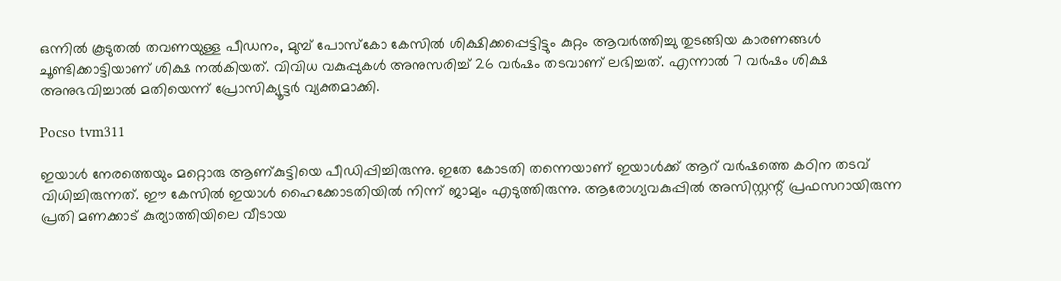ഒന്നിൽ കൂടുതൽ തവണയുള്ള പീഡനം, മുമ്പ് പോസ്കോ കേസിൽ ശിക്ഷിക്കപ്പെട്ടിട്ടും കുറ്റം ആവർത്തിച്ചു തുടങ്ങിയ കാരണങ്ങൾ ചൂണ്ടിക്കാട്ടിയാണ് ശിക്ഷ നൽകിയത്. വിവിധ വകുപ്പുകൾ അനുസരിച്ച് 26 വർഷം തടവാണ് ലഭിച്ചത്. എന്നാൽ 7 വർഷം ശിക്ഷ അനുഭവിച്ചാൽ മതിയെന്ന് പ്രോസിക്യൂട്ടർ വ്യക്തമാക്കി.

Pocso tvm311

ഇയാൾ നേരത്തെയും മറ്റൊരു ആണ്‌കുട്ടിയെ പീഡിപ്പിച്ചിരുന്നു. ഇതേ കോടതി തന്നെയാണ് ഇയാൾക്ക് ആറ് വർഷത്തെ കഠിന തടവ് വിധിച്ചിരുന്നത്. ഈ കേസിൽ ഇയാൾ‌ ഹൈക്കോടതിയിൽ നിന്ന് ജാമ്യം എടുത്തിരുന്നു. ആരോഗ്യവകുപ്പിൽ അസിസ്റ്റന്റ് പ്രഫസറായിരുന്ന പ്രതി മണക്കാട് കുര്യാത്തിയിലെ വീടായ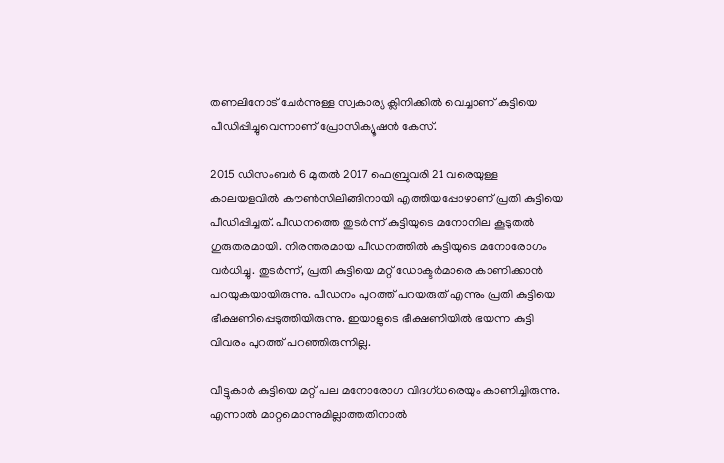തണലിനോട് ചേർന്നുള്ള സ്വകാര്യ ക്ലിനിക്കിൽ വെച്ചാണ് കുട്ടിയെ പീഡിപ്പിച്ചുവെന്നാണ് പ്രോസിക്യൂഷൻ കേസ്.

2015 ഡിസംബർ 6 മുതൽ 2017 ഫെബ്രുവരി 21 വരെയുള്ള കാലയളവിൽ കൗൺസിലിങ്ങിനായി എത്തിയപ്പോഴാണ് പ്രതി കുട്ടിയെ പീഡിപ്പിച്ചത്. പീഡനത്തെ തുടർന്ന് കുട്ടിയുടെ മനോനില കൂടുതൽ ഗുരുതരമായി. നിരന്തരമായ പീഡനത്തിൽ കുട്ടിയുടെ മനോരോഗം വർധിച്ചു. തുടർന്ന്, പ്രതി കുട്ടിയെ മറ്റ് ഡോക്ടർമാരെ കാണിക്കാൻ പറയുകയായിരുന്നു. പീഡനം പുറത്ത് പറയരുത് എന്നും പ്രതി കുട്ടിയെ ഭീക്ഷണിപ്പെടുത്തിയിരുന്നു. ഇയാളുടെ ഭീക്ഷണിയിൽ ഭയന്ന കുട്ടി വിവരം പുറത്ത് പറഞ്ഞിരുന്നില്ല.

വീട്ടുകാർ കുട്ടിയെ മറ്റ് പല മനോരോഗ വിദഗ്ധരെയും കാണിച്ചിരുന്നു. എന്നാൽ മാറ്റമൊന്നുമില്ലാത്തതിനാൽ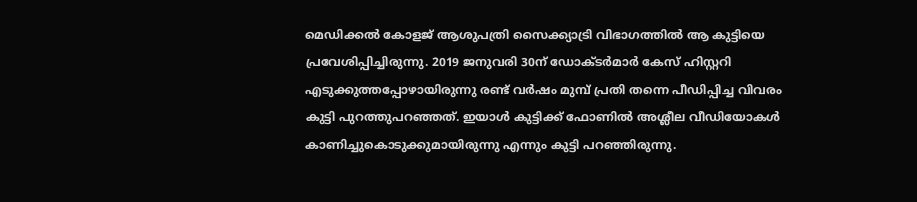മെഡിക്കൽ കോളജ് ആശുപത്രി സൈക്ക്യാട്രി വിഭാഗത്തിൽ ആ കുട്ടിയെ പ്രവേശിപ്പിച്ചിരുന്നു. 2019 ജനുവരി 30ന് ഡോക്ടർമാർ കേസ് ഹിസ്റ്ററി എടുക്കുത്തപ്പോഴായിരുന്നു രണ്ട് വർഷം മുമ്പ് പ്രതി തന്നെ പീഡിപ്പിച്ച വിവരം കുട്ടി പുറത്തുപറഞ്ഞത്. ഇയാൾ കുട്ടിക്ക് ഫോണിൽ അശ്ലീല വീഡിയോകൾ കാണിച്ചുകൊടുക്കുമായിരുന്നു എന്നും കുട്ടി പറഞ്ഞിരുന്നു.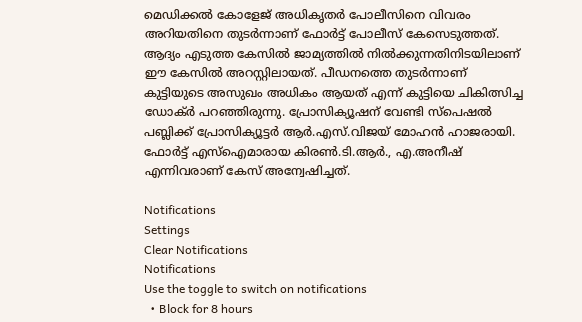മെഡിക്കൽ കോളേജ് അധികൃതർ പോലീസിനെ വിവരം അറിയതിനെ തുടർന്നാണ് ഫോർട്ട് പോലീസ് കേസെടുത്തത്. ആദ്യം എടുത്ത കേസിൽ ജാമ്യത്തിൽ നിൽക്കുന്നതിനിടയിലാണ് ഈ കേസിൽ അറസ്റ്റിലായത്. പീഡനത്തെ തുടർന്നാണ് കുട്ടിയുടെ അസുഖം അധികം ആയത് എന്ന് കുട്ടിയെ ചികിത്സിച്ച ഡോക്ർ പറഞ്ഞിരുന്നു. പ്രോസിക്യൂഷന് വേണ്ടി സ്പെഷൽ പബ്ലിക്ക് പ്രോസിക്യൂട്ടർ ആർ.എസ്.വിജയ് മോഹൻ ഹാജരായി. ഫോർട്ട് എസ്ഐമാരായ കിരൺ.ടി.ആർ., എ.അനീഷ് എന്നിവരാണ് കേസ് അന്വേഷിച്ചത്.

Notifications
Settings
Clear Notifications
Notifications
Use the toggle to switch on notifications
  • Block for 8 hours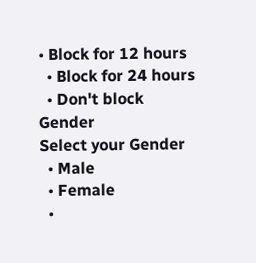• Block for 12 hours
  • Block for 24 hours
  • Don't block
Gender
Select your Gender
  • Male
  • Female
  •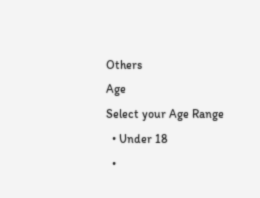Others
Age
Select your Age Range
  • Under 18
  •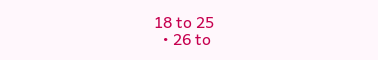18 to 25
  • 26 to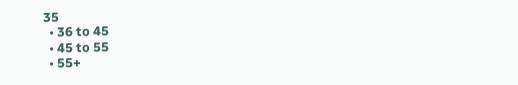35
  • 36 to 45
  • 45 to 55
  • 55+